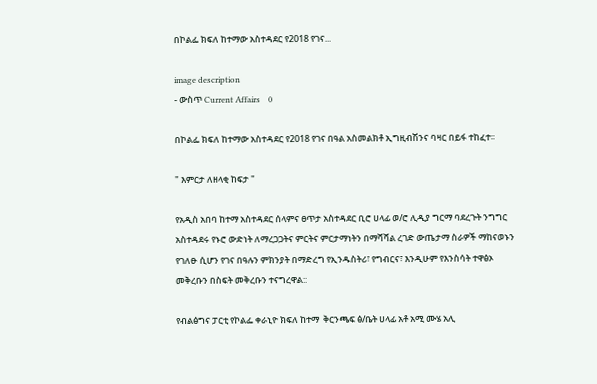በኮልፌ ክፍለ ከተማው አስተዳደር የ2018 የገና...

image description
- ውስጥ Current Affairs    0

በኮልፌ ክፍለ ከተማው አስተዳደር የ2018 የገና በዓል አስመልክቶ ኢግዚብሽንና ባዛር በይፋ ተከፈተ፡፡

" እምርታ ለዘላቂ ከፍታ "

የአዲስ አበባ ከተማ አስተዳደር ሰላምና ፀጥታ አስተዳደር ቢሮ ሀላፊ ወ/ሮ ሊዲያ ግርማ ባደረጉት ንግግር አስተዳደሩ የኑሮ ውድነት ለማረጋጋትና ምርትና ምርታማነትን በማሻሻል ረገድ ውጤታማ ስራዎች ማከናወኑን የገለፁ ሲሆን የገና በዓሉን ምክንያት በማድረግ የኢንዱስትሪ፣ የግብርና፣ እንዲሁም የእንስሳት ተዋፅኦ መቅረቡን በስፍት መቅረቡን ተናግረዋል::

የብልፅግና ፓርቲ የኮልፌ ቀራኒዮ ክፍለ ከተማ  ቅርንጫፍ ፅ/ቤት ሀላፊ አቶ አሚ ሙሄ አሊ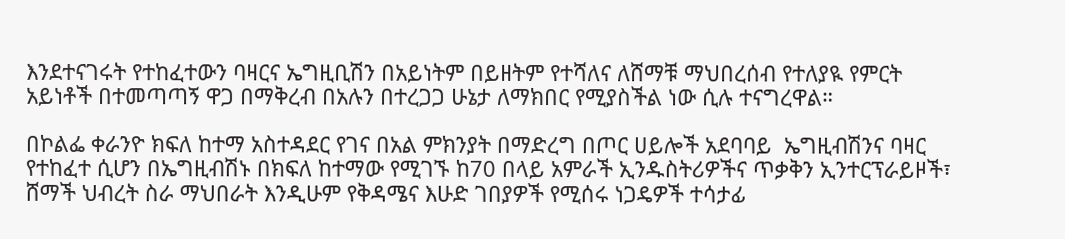እንደተናገሩት የተከፈተውን ባዛርና ኤግዚቢሽን በአይነትም በይዘትም የተሻለና ለሸማቹ ማህበረሰብ የተለያዪ የምርት አይነቶች በተመጣጣኝ ዋጋ በማቅረብ በአሉን በተረጋጋ ሁኔታ ለማክበር የሚያስችል ነው ሲሉ ተናግረዋል።

በኮልፌ ቀራንዮ ክፍለ ከተማ አስተዳደር የገና በአል ምክንያት በማድረግ በጦር ሀይሎች አደባባይ  ኤግዚብሽንና ባዛር የተከፈተ ሲሆን በኤግዚብሽኑ በክፍለ ከተማው የሚገኙ ከ70 በላይ አምራች ኢንዱስትሪዎችና ጥቃቅን ኢንተርፕራይዞች፣ ሸማች ህብረት ስራ ማህበራት እንዲሁም የቅዳሜና እሁድ ገበያዎች የሚሰሩ ነጋዴዎች ተሳታፊ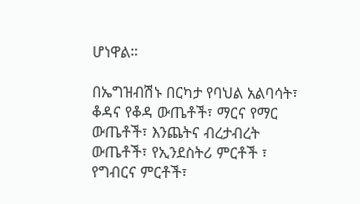ሆነዋል።

በኤግዝብሽኑ በርካታ የባህል አልባሳት፣ ቆዳና የቆዳ ውጤቶች፣ ማርና የማር ውጤቶች፣ እንጨትና ብረታብረት  ውጤቶች፣ የኢንደስትሪ ምርቶች ፣ የግብርና ምርቶች፣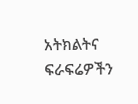አትክልትና ፍራፍሬዎችን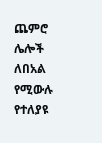ጨምሮ ሌሎች ለበአል የሚውሉ የተለያዩ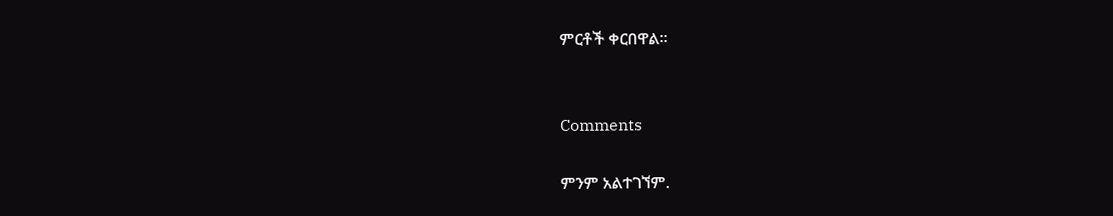ምርቶች ቀርበዋል።


Comments

ምንም አልተገኘም.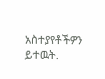አስተያየቶችዎን ይተዉት.